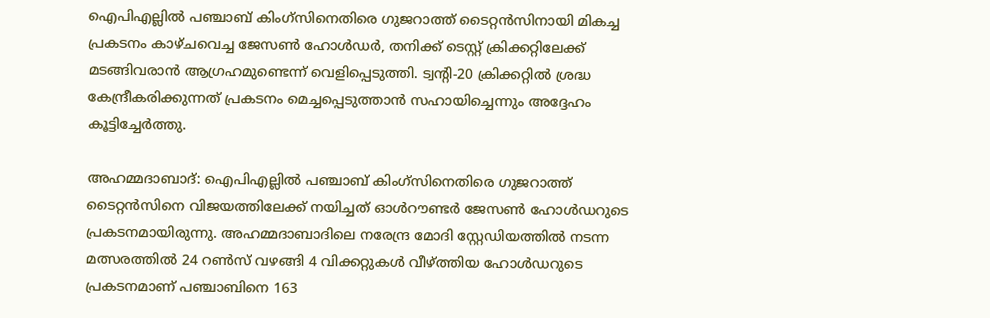ഐപിഎല്ലില്‍ പഞ്ചാബ് കിംഗ്സിനെതിരെ ഗുജറാത്ത് ടൈറ്റന്‍സിനായി മികച്ച പ്രകടനം കാഴ്ചവെച്ച ജേസണ്‍ ഹോള്‍ഡര്‍, തനിക്ക് ടെസ്റ്റ് ക്രിക്കറ്റിലേക്ക് മടങ്ങിവരാന്‍ ആഗ്രഹമുണ്ടെന്ന് വെളിപ്പെടുത്തി. ട്വന്റി-20 ക്രിക്കറ്റില്‍ ശ്രദ്ധ കേന്ദ്രീകരിക്കുന്നത് പ്രകടനം മെച്ചപ്പെടുത്താന്‍ സഹായിച്ചെന്നും അദ്ദേഹം കൂട്ടിച്ചേര്‍ത്തു.

അഹമ്മദാബാദ്: ഐപിഎല്ലില്‍ പഞ്ചാബ് കിംഗ്സിനെതിരെ ഗുജറാത്ത് ടൈറ്റന്‍സിനെ വിജയത്തിലേക്ക് നയിച്ചത് ഓള്‍റൗണ്ടര്‍ ജേസണ്‍ ഹോള്‍ഡറുടെ പ്രകടനമായിരുന്നു. അഹമ്മദാബാദിലെ നരേന്ദ്ര മോദി സ്റ്റേഡിയത്തില്‍ നടന്ന മത്സരത്തില്‍ 24 റണ്‍സ് വഴങ്ങി 4 വിക്കറ്റുകള്‍ വീഴ്ത്തിയ ഹോള്‍ഡറുടെ പ്രകടനമാണ് പഞ്ചാബിനെ 163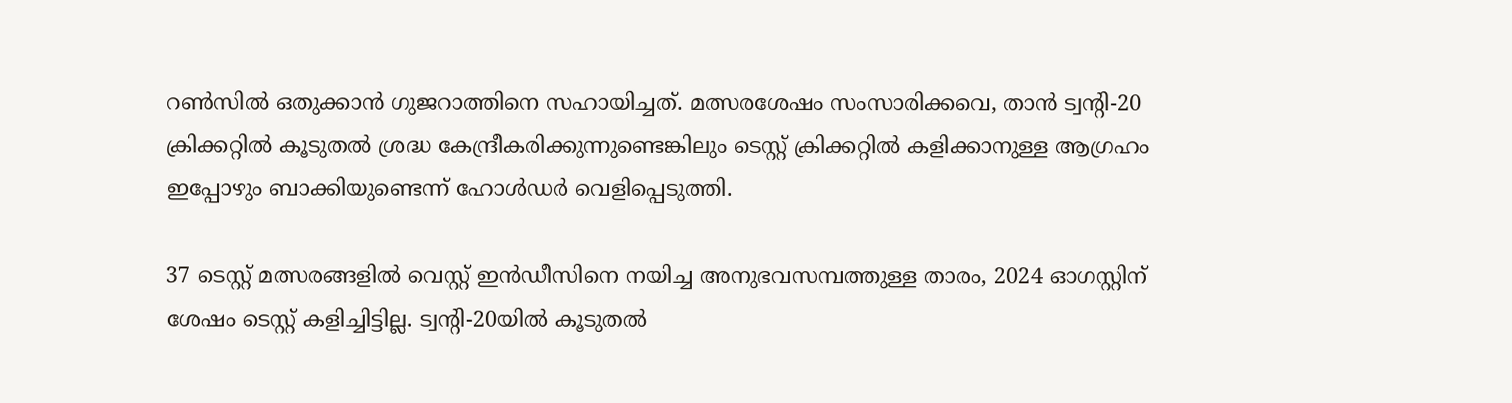റണ്‍സില്‍ ഒതുക്കാന്‍ ഗുജറാത്തിനെ സഹായിച്ചത്. മത്സരശേഷം സംസാരിക്കവെ, താന്‍ ട്വന്റി-20 ക്രിക്കറ്റില്‍ കൂടുതല്‍ ശ്രദ്ധ കേന്ദ്രീകരിക്കുന്നുണ്ടെങ്കിലും ടെസ്റ്റ് ക്രിക്കറ്റില്‍ കളിക്കാനുള്ള ആഗ്രഹം ഇപ്പോഴും ബാക്കിയുണ്ടെന്ന് ഹോള്‍ഡര്‍ വെളിപ്പെടുത്തി.

37 ടെസ്റ്റ് മത്സരങ്ങളില്‍ വെസ്റ്റ് ഇന്‍ഡീസിനെ നയിച്ച അനുഭവസമ്പത്തുള്ള താരം, 2024 ഓഗസ്റ്റിന് ശേഷം ടെസ്റ്റ് കളിച്ചിട്ടില്ല. ട്വന്റി-20യില്‍ കൂടുതല്‍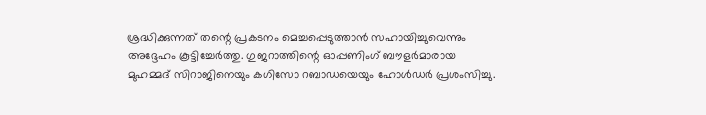ശ്രദ്ധിക്കുന്നത് തന്റെ പ്രകടനം മെച്ചപ്പെടുത്താന്‍ സഹായിച്ചുവെന്നും അദ്ദേഹം കൂട്ടിച്ചേര്‍ത്തു. ഗുജറാത്തിന്റെ ഓപ്പണിംഗ് ബൗളര്‍മാരായ മുഹമ്മദ് സിറാജിനെയും കഗിസോ റബാഡയെയും ഹോള്‍ഡര്‍ പ്രശംസിച്ചു.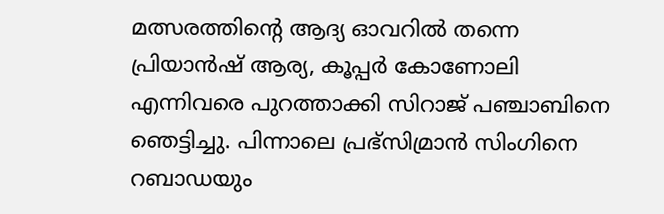മത്സരത്തിന്റെ ആദ്യ ഓവറില്‍ തന്നെ പ്രിയാന്‍ഷ് ആര്യ, കൂപ്പര്‍ കോണോലി എന്നിവരെ പുറത്താക്കി സിറാജ് പഞ്ചാബിനെ ഞെട്ടിച്ചു. പിന്നാലെ പ്രഭ്സിമ്രാന്‍ സിംഗിനെ റബാഡയും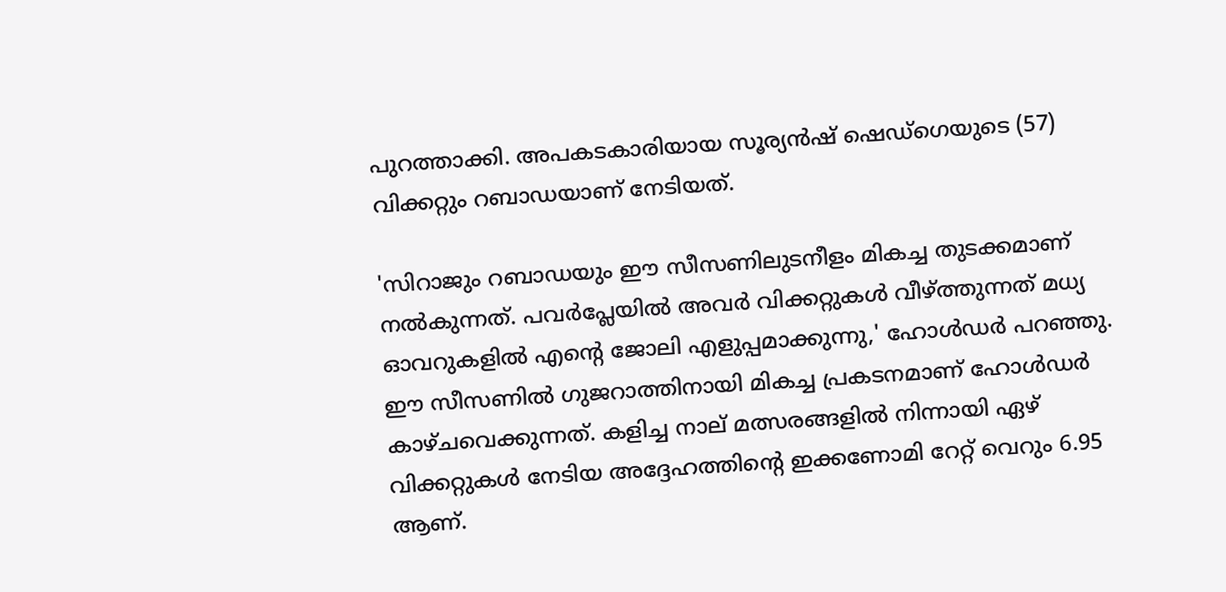പുറത്താക്കി. അപകടകാരിയായ സൂര്യന്‍ഷ് ഷെഡ്ഗെയുടെ (57) വിക്കറ്റും റബാഡയാണ് നേടിയത്.

'സിറാജും റബാഡയും ഈ സീസണിലുടനീളം മികച്ച തുടക്കമാണ് നല്‍കുന്നത്. പവര്‍പ്ലേയില്‍ അവര്‍ വിക്കറ്റുകള്‍ വീഴ്ത്തുന്നത് മധ്യ ഓവറുകളില്‍ എന്റെ ജോലി എളുപ്പമാക്കുന്നു,' ഹോള്‍ഡര്‍ പറഞ്ഞു. ഈ സീസണില്‍ ഗുജറാത്തിനായി മികച്ച പ്രകടനമാണ് ഹോള്‍ഡര്‍ കാഴ്ചവെക്കുന്നത്. കളിച്ച നാല് മത്സരങ്ങളില്‍ നിന്നായി ഏഴ് വിക്കറ്റുകള്‍ നേടിയ അദ്ദേഹത്തിന്റെ ഇക്കണോമി റേറ്റ് വെറും 6.95 ആണ്.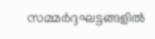സമ്മര്‍ദ്ദഘട്ടങ്ങളില്‍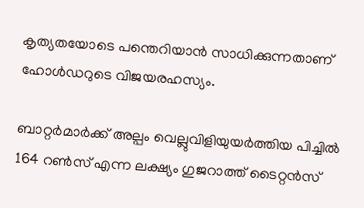കൃത്യതയോടെ പന്തെറിയാന്‍ സാധിക്കുന്നതാണ് ഹോള്‍ഡറുടെ വിജയരഹസ്യം.

ബാറ്റര്‍മാര്‍ക്ക് അല്പം വെല്ലുവിളിയുയര്‍ത്തിയ പിച്ചില്‍ 164 റണ്‍സ് എന്ന ലക്ഷ്യം ഗുജറാത്ത് ടൈറ്റന്‍സ്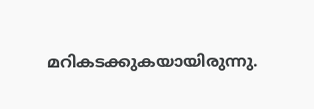മറികടക്കുകയായിരുന്നു.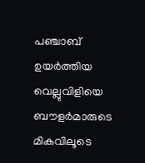പഞ്ചാബ് ഉയര്‍ത്തിയ വെല്ലുവിളിയെ ബൗളര്‍മാരുടെ മികവിലൂടെ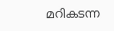മറികടന്ന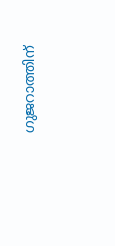ഗുജറാത്തിന്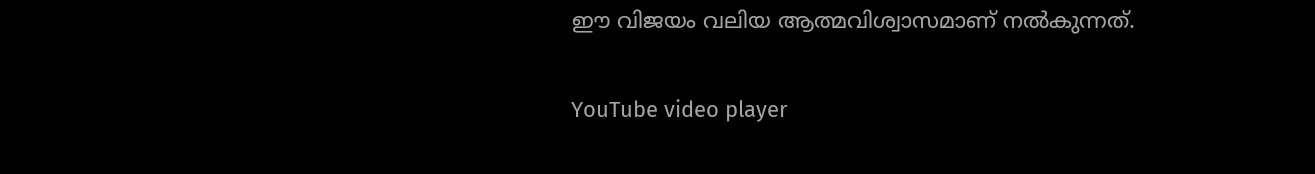ഈ വിജയം വലിയ ആത്മവിശ്വാസമാണ് നല്‍കുന്നത്.

YouTube video player